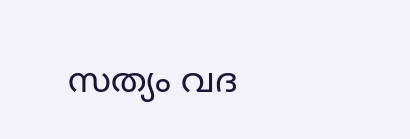സത്യം വദ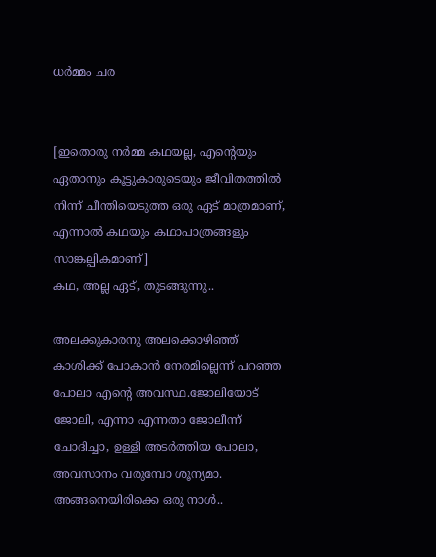ധര്‍മ്മം ചര


[ഇതൊരു നര്‍മ്മ കഥയല്ല, എന്‍റെയും ഏതാനും കൂട്ടുകാരുടെയും ജീവിതത്തില്‍ നിന്ന് ചീന്തിയെടുത്ത ഒരു ഏട് മാത്രമാണ്, എന്നാല്‍ കഥയും കഥാപാത്രങ്ങളും സാങ്കല്പികമാണ്]
കഥ, അല്ല ഏട്, തുടങ്ങുന്നു..

അലക്കുകാരനു അലക്കൊഴിഞ്ഞ് കാശിക്ക് പോകാന്‍ നേരമില്ലെന്ന് പറഞ്ഞ പോലാ എന്‍റെ അവസ്ഥ.ജോലിയോട് ജോലി, എന്നാ എന്നതാ ജോലീന്ന് ചോദിച്ചാ, ഉള്ളി അടര്‍ത്തിയ പോലാ, അവസാനം വരുമ്പോ ശൂന്യമാ.
അങ്ങനെയിരിക്കെ ഒരു നാള്‍..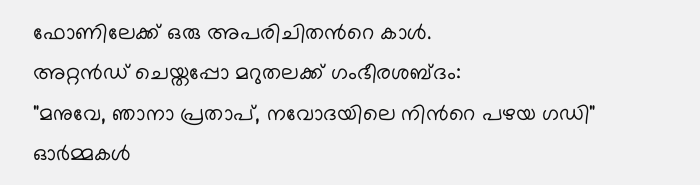ഫോണിലേക്ക് ഒരു അപരിചിതന്‍റെ കാള്‍.
അറ്റന്‍ഡ് ചെയ്തപ്പോ മറുതലക്ക് ഗംഭീരശബ്ദം:
"മനുവേ, ഞാനാ പ്രതാപ്, നവോദയിലെ നിന്‍റെ പഴയ ഗഡി"
ഓര്‍മ്മകള്‍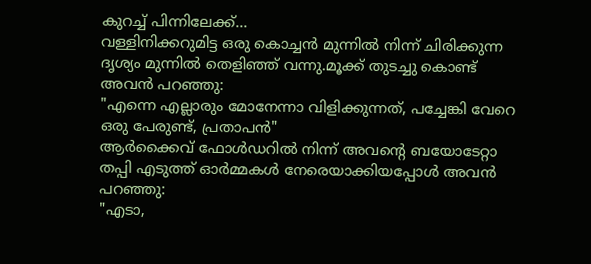കുറച്ച് പിന്നിലേക്ക്...
വള്ളിനിക്കറുമിട്ട ഒരു കൊച്ചന്‍ മുന്നില്‍ നിന്ന് ചിരിക്കുന്ന ദൃശ്യം മുന്നില്‍ തെളിഞ്ഞ് വന്നു.മൂക്ക് തുടച്ചു കൊണ്ട് അവന്‍ പറഞ്ഞു:
"എന്നെ എല്ലാരും മോനേന്നാ വിളിക്കുന്നത്, പച്ചേങ്കി വേറെ ഒരു പേരുണ്ട്, പ്രതാപന്‍"
ആര്‍ക്കൈവ് ഫോള്‍ഡറില്‍ നിന്ന് അവന്‍റെ ബയോടേറ്റാ തപ്പി എടുത്ത് ഓര്‍മ്മകള്‍ നേരെയാക്കിയപ്പോള്‍ അവന്‍ പറഞ്ഞു:
"എടാ,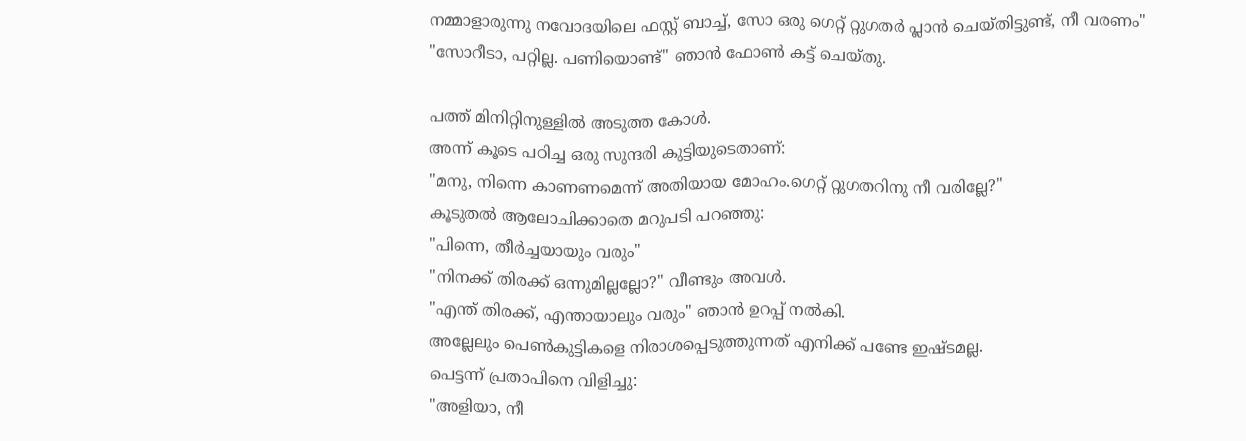നമ്മാളാരുന്നു നവോദയിലെ ഫസ്റ്റ് ബാച്ച്, സോ ഒരു ഗെറ്റ് റ്റുഗതര്‍ പ്ലാന്‍ ചെയ്തിട്ടുണ്ട്, നീ വരണം"
"സോറീടാ, പറ്റില്ല. പണിയൊണ്ട്" ഞാന്‍ ഫോണ്‍ കട്ട് ചെയ്തു.

പത്ത് മിനിറ്റിനുള്ളില്‍ അടുത്ത കോള്‍.
അന്ന് കൂടെ പഠിച്ച ഒരു സുന്ദരി കുട്ടിയുടെതാണ്:
"മനു, നിന്നെ കാണണമെന്ന് അതിയായ മോഹം.ഗെറ്റ് റ്റുഗതറിനു നീ വരില്ലേ?"
കൂടുതല്‍ ആലോചിക്കാതെ മറുപടി പറഞ്ഞു:
"പിന്നെ, തീര്‍ച്ചയായും വരും"
"നിനക്ക് തിരക്ക് ഒന്നുമില്ലല്ലോ?" വീണ്ടും അവള്‍.
"എന്ത് തിരക്ക്, എന്തായാലും വരും" ഞാന്‍ ഉറപ്പ് നല്‍കി.
അല്ലേലും പെണ്‍കുട്ടികളെ നിരാശപ്പെടുത്തുന്നത് എനിക്ക് പണ്ടേ ഇഷ്ടമല്ല.
പെട്ടന്ന് പ്രതാപിനെ വിളിച്ചു:
"അളിയാ, നീ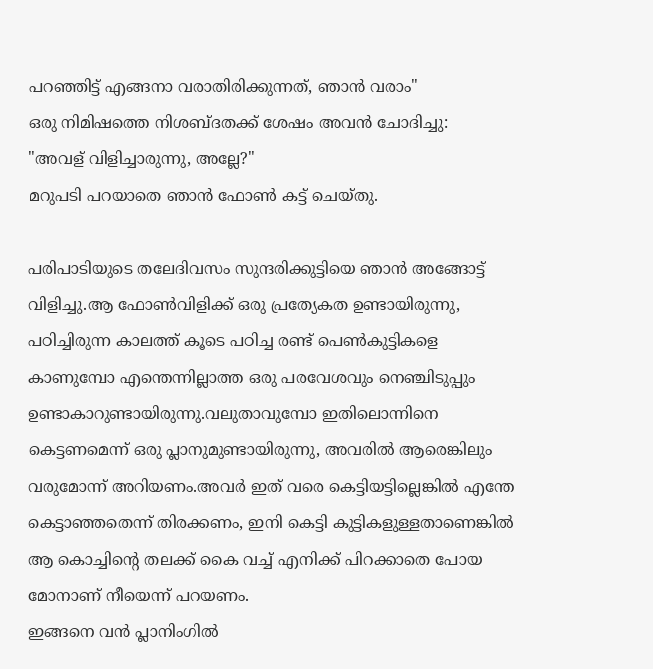പറഞ്ഞിട്ട് എങ്ങനാ വരാതിരിക്കുന്നത്, ഞാന്‍ വരാം"
ഒരു നിമിഷത്തെ നിശബ്ദതക്ക് ശേഷം അവന്‍ ചോദിച്ചു:
"അവള്‌ വിളിച്ചാരുന്നു, അല്ലേ?"
മറുപടി പറയാതെ ഞാന്‍ ഫോണ്‍ കട്ട് ചെയ്തു.

പരിപാടിയുടെ തലേദിവസം സുന്ദരിക്കുട്ടിയെ ഞാന്‍ അങ്ങോട്ട് വിളിച്ചു.ആ ഫോണ്‍വിളിക്ക് ഒരു പ്രത്യേകത ഉണ്ടായിരുന്നു, പഠിച്ചിരുന്ന കാലത്ത് കൂടെ പഠിച്ച രണ്ട് പെണ്‍കുട്ടികളെ കാണുമ്പോ എന്തെന്നില്ലാത്ത ഒരു പരവേശവും നെഞ്ചിടുപ്പും ഉണ്ടാകാറുണ്ടായിരുന്നു.വലുതാവുമ്പോ ഇതിലൊന്നിനെ കെട്ടണമെന്ന് ഒരു പ്ലാനുമുണ്ടായിരുന്നു, അവരില്‍ ആരെങ്കിലും വരുമോന്ന് അറിയണം.അവര്‍ ഇത് വരെ കെട്ടിയട്ടില്ലെങ്കില്‍ എന്തേ കെട്ടാഞ്ഞതെന്ന് തിരക്കണം, ഇനി കെട്ടി കുട്ടികളുള്ളതാണെങ്കില്‍ ആ കൊച്ചിന്‍റെ തലക്ക് കൈ വച്ച് എനിക്ക് പിറക്കാതെ പോയ മോനാണ്‌ നീയെന്ന് പറയണം.
ഇങ്ങനെ വന്‍ പ്ലാനിംഗില്‍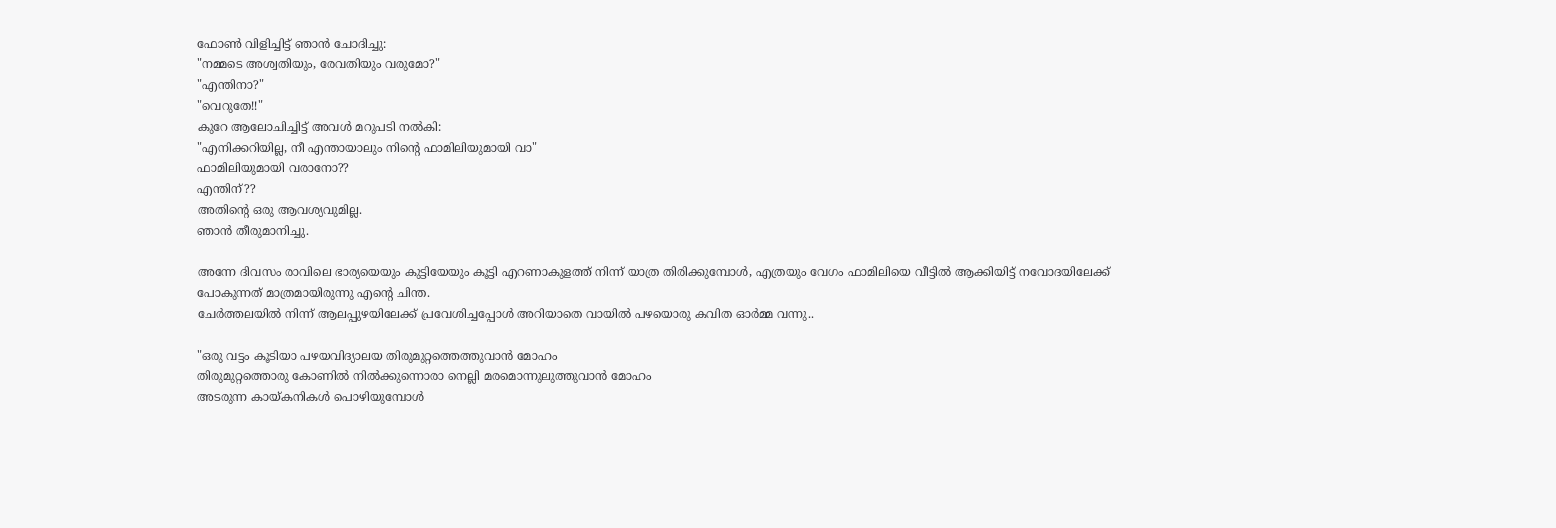ഫോണ്‍ വിളിച്ചിട്ട് ഞാന്‍ ചോദിച്ചു:
"നമ്മടെ അശ്വതിയും, രേവതിയും വരുമോ?"
"എന്തിനാ?"
"വെറുതേ!!"
കുറേ ആലോചിച്ചിട്ട് അവള്‍ മറുപടി നല്‍കി:
"എനിക്കറിയില്ല, നീ എന്തായാലും നിന്‍റെ ഫാമിലിയുമായി വാ"
ഫാമിലിയുമായി വരാനോ??
എന്തിന്??
അതിന്‍റെ ഒരു ആവശ്യവുമില്ല.
ഞാന്‍ തീരുമാനിച്ചു.

അന്നേ ദിവസം രാവിലെ ഭാര്യയെയും കുട്ടിയേയും കൂട്ടി എറണാകുളത്ത് നിന്ന് യാത്ര തിരിക്കുമ്പോള്‍, എത്രയും വേഗം ഫാമിലിയെ വീട്ടില്‍ ആക്കിയിട്ട് നവോദയിലേക്ക് പോകുന്നത് മാത്രമായിരുന്നു എന്‍റെ ചിന്ത.
ചേര്‍ത്തലയില്‍ നിന്ന് ആലപ്പുഴയിലേക്ക് പ്രവേശിച്ചപ്പോള്‍ അറിയാതെ വായില്‍ പഴയൊരു കവിത ഓര്‍മ്മ വന്നു..

"ഒരു വട്ടം കൂടിയാ പഴയവിദ്യാലയ തിരുമുറ്റത്തെത്തുവാന്‍ മോഹം
തിരുമുറ്റത്തൊരു കോണില്‍ നില്‍ക്കുന്നൊരാ നെല്ലി മരമൊന്നുലുത്തുവാന്‍ മോഹം
അടരുന്ന കായ്കനികള്‍ പൊഴിയുമ്പോള്‍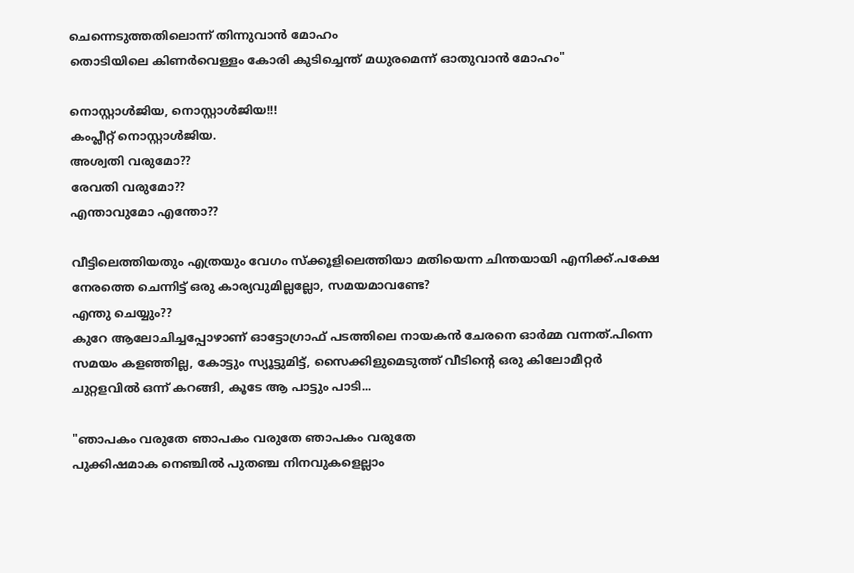ചെന്നെടുത്തതിലൊന്ന് തിന്നുവാന്‍ മോഹം
തൊടിയിലെ കിണര്‍വെള്ളം കോരി കുടിച്ചെന്ത് മധുരമെന്ന് ഓതുവാന്‍ മോഹം"

നൊസ്റ്റാള്‍ജിയ, നൊസ്റ്റാള്‍ജിയ!!!
കംപ്ലീറ്റ് നൊസ്റ്റാള്‍ജിയ.
അശ്വതി വരുമോ??
രേവതി വരുമോ??
എന്താവുമോ എന്തോ??

വീട്ടിലെത്തിയതും എത്രയും വേഗം സ്ക്കൂളിലെത്തിയാ മതിയെന്ന ചിന്തയായി എനിക്ക്.പക്ഷേ നേരത്തെ ചെന്നിട്ട് ഒരു കാര്യവുമില്ലല്ലോ, സമയമാവണ്ടേ?
എന്തു ചെയ്യും??
കുറേ ആലോചിച്ചപ്പോഴാണ്‌ ഓട്ടോഗ്രാഫ് പടത്തിലെ നായകന്‍ ചേരനെ ഓര്‍മ്മ വന്നത്.പിന്നെ സമയം കളഞ്ഞില്ല, കോട്ടും സ്യൂട്ടുമിട്ട്, സൈക്കിളുമെടുത്ത് വീടിന്‍റെ ഒരു കിലോമീറ്റര്‍ ചുറ്റളവില്‍ ഒന്ന് കറങ്ങി, കൂടേ ആ പാട്ടും പാടി...

"ഞാപകം വരുതേ ഞാപകം വരുതേ ഞാപകം വരുതേ
പുക്കിഷമാക നെഞ്ചില്‍ പുതഞ്ച നിനവുകളെല്ലാം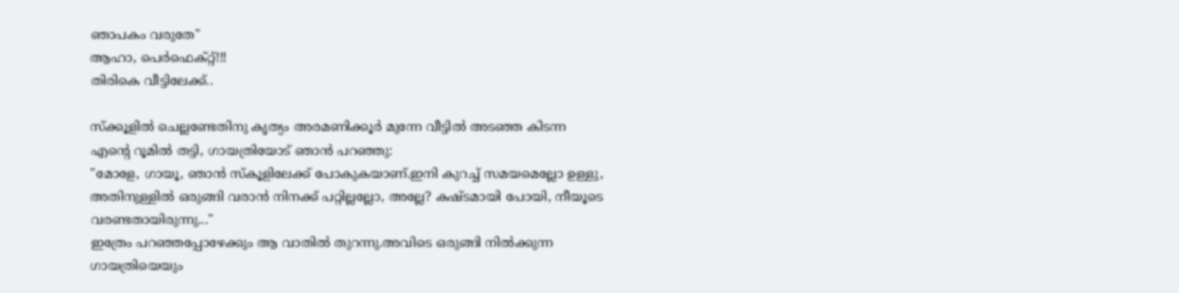ഞാപകം വരുതേ"
ആഹാ, പെര്‍ഫെക്റ്റ്!!!
തിരികെ വീട്ടിലേക്ക്..

സ്ക്കൂളില്‍ ചെല്ലണ്ടേതിനു കൃത്യം അരമണിക്കൂര്‍ മുന്നേ വീട്ടില്‍ അടഞ്ഞ കിടന്ന എന്‍റെ റൂമില്‍ തട്ടി, ഗായത്രിയോട് ഞാന്‍ പറഞ്ഞു:
"മോളേ, ഗായൂ, ഞാന്‍ സ്കൂളിലേക്ക് പോകുകയാണ്.ഇനി കുറച്ച് സമയമെല്ലോ ഉള്ളു, അതിനുള്ളില്‍ ഒരുങ്ങി വരാന്‍ നിനക്ക് പറ്റില്ലല്ലോ, അല്ലേ? കഷ്ടമായി പോയി, നീയൂടെ വരണ്ടതായിരുന്നു..."
ഇത്രേം പറഞ്ഞപ്പോഴേക്കും ആ വാതില്‍ തുറന്നു.അവിടെ ഒരുങ്ങി നില്‍ക്കുന്ന ഗായത്രിയെയും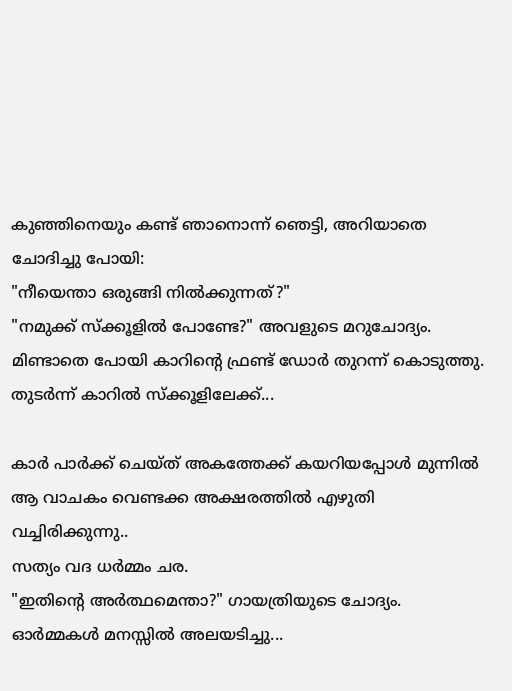കുഞ്ഞിനെയും കണ്ട് ഞാനൊന്ന് ഞെട്ടി, അറിയാതെ ചോദിച്ചു പോയി:
"നീയെന്താ ഒരുങ്ങി നില്‍ക്കുന്നത്?"
"നമുക്ക് സ്ക്കൂളില്‍ പോണ്ടേ?" അവളുടെ മറുചോദ്യം.
മിണ്ടാതെ പോയി കാറിന്‍റെ ഫ്രണ്ട് ഡോര്‍ തുറന്ന് കൊടുത്തു.
തുടര്‍ന്ന് കാറില്‍ സ്ക്കൂളിലേക്ക്...

കാര്‍ പാര്‍ക്ക് ചെയ്ത് അകത്തേക്ക് കയറിയപ്പോള്‍ മുന്നില്‍ ആ വാചകം വെണ്ടക്ക അക്ഷരത്തില്‍ എഴുതി വച്ചിരിക്കുന്നു..
സത്യം വദ ധര്‍മ്മം ചര.
"ഇതിന്‍റെ അര്‍ത്ഥമെന്താ?" ഗായത്രിയുടെ ചോദ്യം.
ഓര്‍മ്മകള്‍ മനസ്സില്‍ അലയടിച്ചു...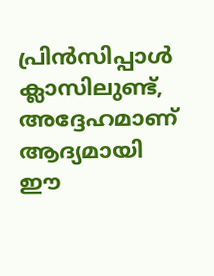പ്രിന്‍സിപ്പാള്‍ ക്ലാസിലുണ്ട്, അദ്ദേഹമാണ്‌ ആദ്യമായി ഈ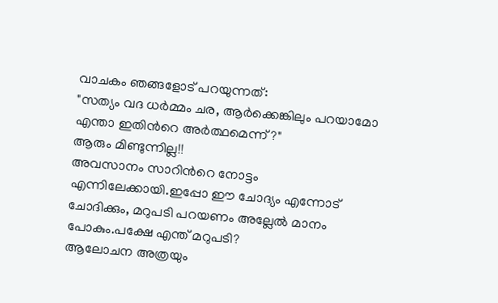വാചകം ഞങ്ങളോട് പറയുന്നത്:
"സത്യം വദ ധര്‍മ്മം ചര, ആര്‍ക്കെങ്കിലും പറയാമോ എന്താ ഇതിന്‍റെ അര്‍ത്ഥമെന്ന്?"
ആരും മിണ്ടുന്നില്ല!!
അവസാനം സാറിന്‍റെ നോട്ടം എന്നിലേക്കായി.ഇപ്പോ ഈ ചോദ്യം എന്നോട് ചോദിക്കും, മറുപടി പറയണം അല്ലേല്‍ മാനം പോകും.പക്ഷേ എന്ത് മറുപടി?
ആലോചന അത്രയും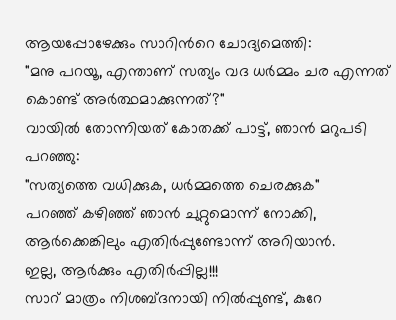ആയപ്പോഴേക്കും സാറിന്‍റെ ചോദ്യമെത്തി:
"മനു പറയൂ, എന്താണ്‌ സത്യം വദ ധര്‍മ്മം ചര എന്നത് കൊണ്ട് അര്‍ത്ഥമാക്കുന്നത്?"
വായില്‍ തോന്നിയത് കോതക്ക് പാട്ട്, ഞാന്‍ മറുപടി പറഞ്ഞു:
"സത്യത്തെ വധിക്കുക, ധര്‍മ്മത്തെ ചെരക്കുക"
പറഞ്ഞ് കഴിഞ്ഞ് ഞാന്‍ ചുറ്റുമൊന്ന് നോക്കി, ആര്‍ക്കെങ്കിലും എതിര്‍പ്പുണ്ടോന്ന് അറിയാന്‍.
ഇല്ല, ആര്‍ക്കും എതിര്‍പ്പില്ല!!!
സാറ്‌ മാത്രം നിശബ്ദനായി നില്‍പ്പുണ്ട്, കുറേ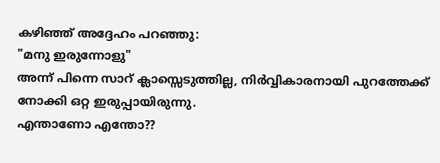കഴിഞ്ഞ് അദ്ദേഹം പറഞ്ഞു:
"മനു ഇരുന്നോളു"
അന്ന് പിന്നെ സാറ്‌ ക്ലാസ്സെടുത്തില്ല, നിര്‍വ്വികാരനായി പുറത്തേക്ക് നോക്കി ഒറ്റ ഇരുപ്പായിരുന്നു.
എന്താണോ എന്തോ??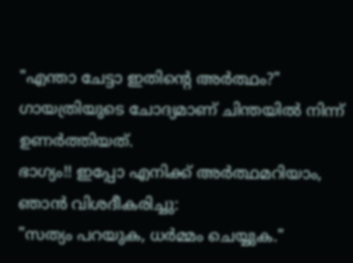"എന്താ ചേട്ടാ ഇതിന്‍റെ അര്‍ത്ഥം?" ഗായത്രിയുടെ ചോദ്യമാണ്‌ ചിന്തയില്‍ നിന്ന് ഉണര്‍ത്തിയത്.
ഭാഗ്യം!! ഇപ്പോ എനിക്ക് അര്‍ത്ഥമറിയാം, ഞാന്‍ വിശദീകരിച്ചു:
"സത്യം പറയുക, ധര്‍മ്മം ചെയ്യുക."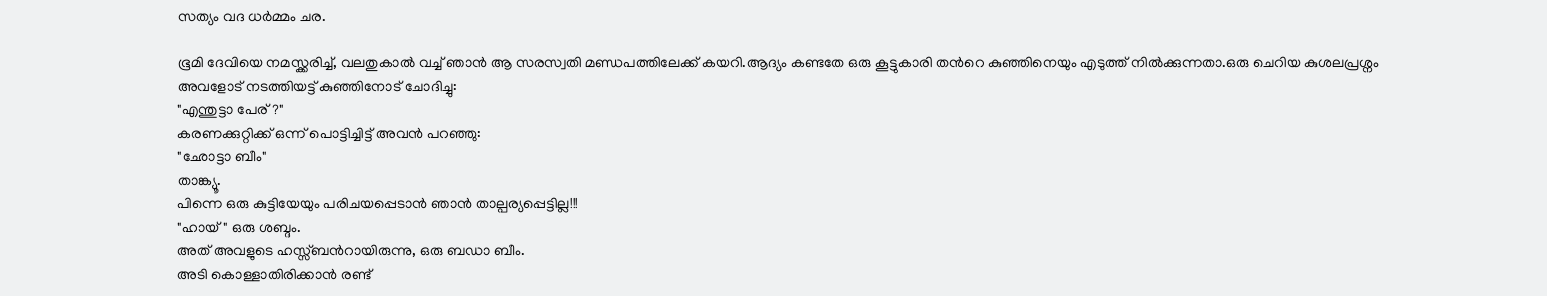സത്യം വദ ധര്‍മ്മം ചര.

ഭൂമി ദേവിയെ നമസ്ക്കരിച്ച്, വലതുകാല്‍ വച്ച് ഞാന്‍ ആ സരസ്വതി മണ്ഡപത്തിലേക്ക് കയറി.ആദ്യം കണ്ടതേ ഒരു കൂട്ടുകാരി തന്‍റെ കുഞ്ഞിനെയും എടുത്ത് നില്‍ക്കുന്നതാ.ഒരു ചെറിയ കുശലപ്രശ്നം അവളോട് നടത്തിയട്ട് കുഞ്ഞിനോട് ചോദിച്ചു:
"എന്തുട്ടാ പേര്?"
കരണക്കുറ്റിക്ക് ഒന്ന് പൊട്ടിച്ചിട്ട് അവന്‍ പറഞ്ഞു:
"ഛോട്ടാ ബീം"
താങ്ക്യൂ.
പിന്നെ ഒരു കുട്ടിയേയും പരിചയപ്പെടാന്‍ ഞാന്‍ താല്പര്യപ്പെട്ടില്ല!!!
"ഹായ്" ഒരു ശബ്ദം.
അത് അവളുടെ ഹസ്സ്ബന്‍റായിരുന്നു, ഒരു ബഡാ ബീം.
അടി കൊള്ളാതിരിക്കാന്‍ രണ്ട്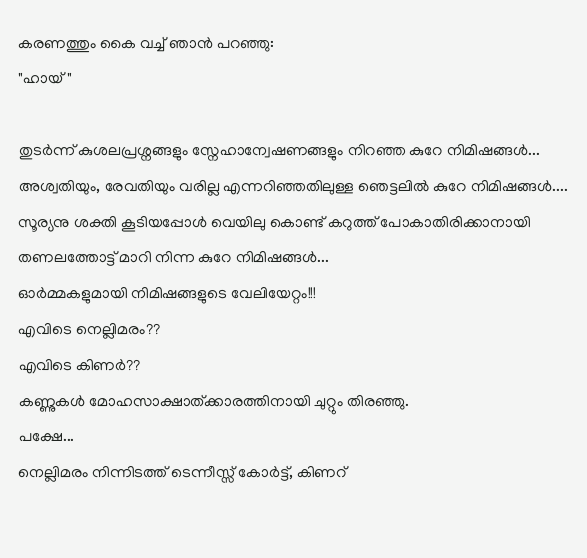കരണത്തും കൈ വച്ച് ഞാന്‍ പറഞ്ഞു:
"ഹായ്"

തുടര്‍ന്ന് കുശലപ്രശ്നങ്ങളും സ്നേഹാന്വേഷണങ്ങളും നിറഞ്ഞ കുറേ നിമിഷങ്ങള്‍...
അശ്വതിയും, രേവതിയും വരില്ല എന്നറിഞ്ഞതിലുള്ള ഞെട്ടലില്‍ കുറേ നിമിഷങ്ങള്‍....
സൂര്യനു ശക്തി കൂടിയപ്പോള്‍ വെയിലു കൊണ്ട് കറുത്ത് പോകാതിരിക്കാനായി തണലത്തോട്ട് മാറി നിന്ന കുറേ നിമിഷങ്ങള്‍...
ഓര്‍മ്മകളുമായി നിമിഷങ്ങളുടെ വേലിയേറ്റം!!!
എവിടെ നെല്ലിമരം??
എവിടെ കിണര്‍??
കണ്ണുകള്‍ മോഹസാക്ഷാത്ക്കാരത്തിനായി ചുറ്റും തിരഞ്ഞു.
പക്ഷേ...
നെല്ലിമരം നിന്നിടത്ത് ടെന്നീസ്സ് കോര്‍ട്ട്, കിണറ്‌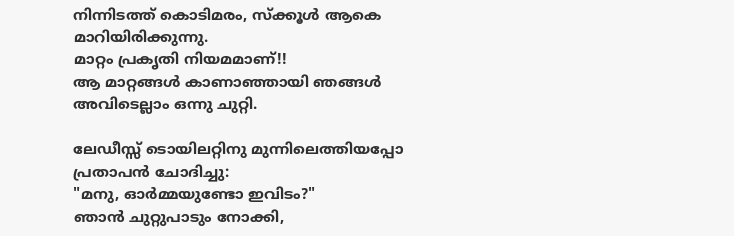നിന്നിടത്ത് കൊടിമരം, സ്ക്കൂള്‍ ആകെ മാറിയിരിക്കുന്നു.
മാറ്റം പ്രകൃതി നിയമമാണ്!!
ആ മാറ്റങ്ങള്‍ കാണാഞ്ഞായി ഞങ്ങള്‍ അവിടെല്ലാം ഒന്നു ചുറ്റി.

ലേഡീസ്സ് ടൊയിലറ്റിനു മുന്നിലെത്തിയപ്പോ പ്രതാപന്‍ ചോദിച്ചു:
"മനു, ഓര്‍മ്മയുണ്ടോ ഇവിടം?"
ഞാന്‍ ചുറ്റുപാടും നോക്കി,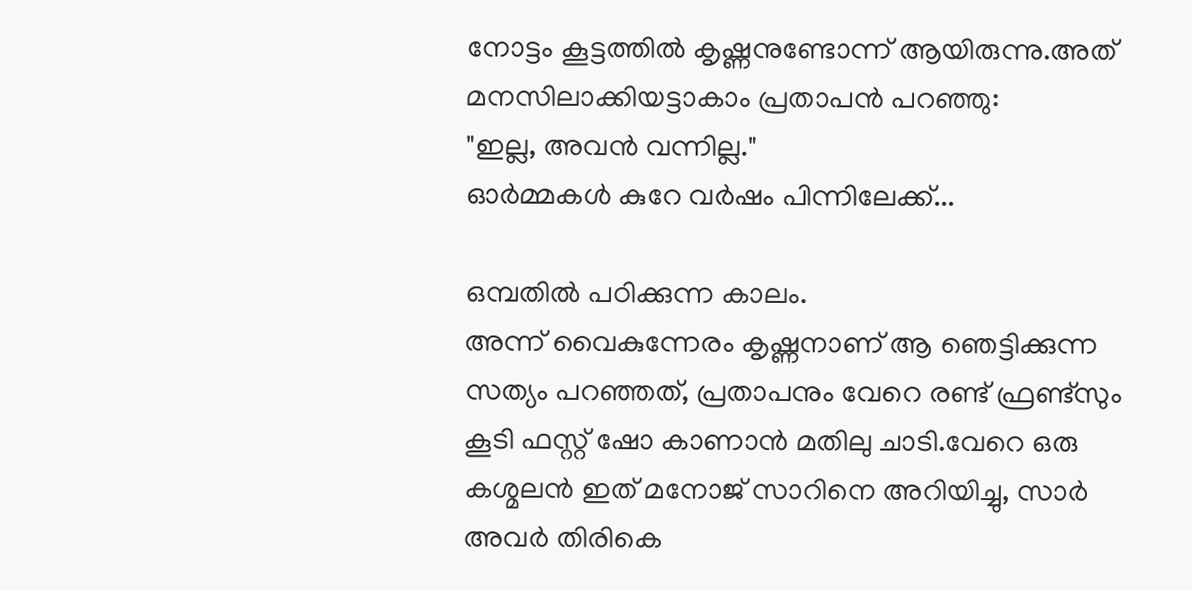നോട്ടം കൂട്ടത്തില്‍ കൃഷ്ണനുണ്ടോന്ന് ആയിരുന്നു.അത് മനസിലാക്കിയട്ടാകാം പ്രതാപന്‍ പറഞ്ഞു:
"ഇല്ല, അവന്‍ വന്നില്ല."
ഓര്‍മ്മകള്‍ കുറേ വര്‍ഷം പിന്നിലേക്ക്...

ഒമ്പതില്‍ പഠിക്കുന്ന കാലം.
അന്ന് വൈകുന്നേരം കൃഷ്ണനാണ്‌ ആ ഞെട്ടിക്കുന്ന സത്യം പറഞ്ഞത്, പ്രതാപനും വേറെ രണ്ട് ഫ്രണ്ട്സും കൂടി ഫസ്റ്റ് ഷോ കാണാന്‍ മതിലു ചാടി.വേറെ ഒരു കശ്മലന്‍ ഇത് മനോജ് സാറിനെ അറിയിച്ചു, സാര്‍ അവര്‍ തിരികെ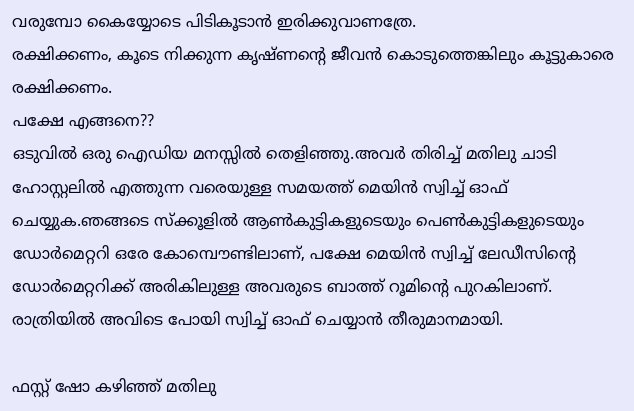വരുമ്പോ കൈയ്യോടെ പിടികൂടാന്‍ ഇരിക്കുവാണത്രേ.
രക്ഷിക്കണം, കൂടെ നിക്കുന്ന കൃഷ്ണന്‍റെ ജീവന്‍ കൊടുത്തെങ്കിലും കൂട്ടുകാരെ രക്ഷിക്കണം.
പക്ഷേ എങ്ങനെ??
ഒടുവില്‍ ഒരു ഐഡിയ മനസ്സില്‍ തെളിഞ്ഞു.അവര്‍ തിരിച്ച് മതിലു ചാടി ഹോസ്റ്റലില്‍ എത്തുന്ന വരെയുള്ള സമയത്ത് മെയിന്‍ സ്വിച്ച് ഓഫ് ചെയ്യുക.ഞങ്ങടെ സ്ക്കൂളില്‍ ആണ്‍കുട്ടികളുടെയും പെണ്‍കുട്ടികളുടെയും ഡോര്‍മെറ്ററി ഒരേ കോമ്പൌണ്ടിലാണ്, പക്ഷേ മെയിന്‍ സ്വിച്ച് ലേഡീസിന്‍റെ ഡോര്‍മെറ്ററിക്ക് അരികിലുള്ള അവരുടെ ബാത്ത് റൂമിന്‍റെ പുറകിലാണ്.
രാത്രിയില്‍ അവിടെ പോയി സ്വിച്ച് ഓഫ് ചെയ്യാന്‍ തീരുമാനമായി.

ഫസ്റ്റ് ഷോ കഴിഞ്ഞ് മതിലു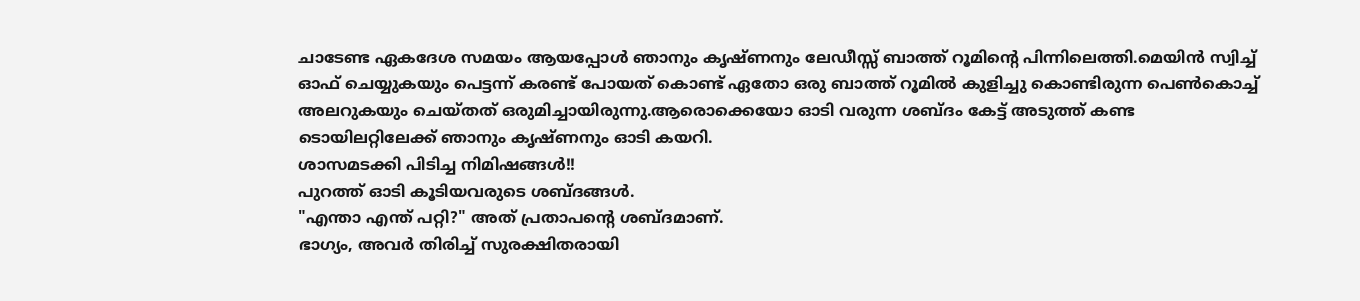ചാടേണ്ട ഏകദേശ സമയം ആയപ്പോള്‍ ഞാനും കൃഷ്ണനും ലേഡീസ്സ് ബാത്ത് റൂമിന്‍റെ പിന്നിലെത്തി.മെയിന്‍ സ്വിച്ച് ഓഫ് ചെയ്യുകയും പെട്ടന്ന് കരണ്ട് പോയത് കൊണ്ട് ഏതോ ഒരു ബാത്ത് റൂമില്‍ കുളിച്ചു കൊണ്ടിരുന്ന പെണ്‍കൊച്ച് അലറുകയും ചെയ്തത് ഒരുമിച്ചായിരുന്നു.ആരൊക്കെയോ ഓടി വരുന്ന ശബ്ദം കേട്ട് അടുത്ത് കണ്ട ടൊയിലറ്റിലേക്ക് ഞാനും കൃഷ്ണനും ഓടി കയറി.
ശാസമടക്കി പിടിച്ച നിമിഷങ്ങള്‍!!
പുറത്ത് ഓടി കൂടിയവരുടെ ശബ്ദങ്ങള്‍.
"എന്താ എന്ത് പറ്റി?" അത് പ്രതാപന്‍റെ ശബ്ദമാണ്.
ഭാഗ്യം, അവര്‍ തിരിച്ച് സുരക്ഷിതരായി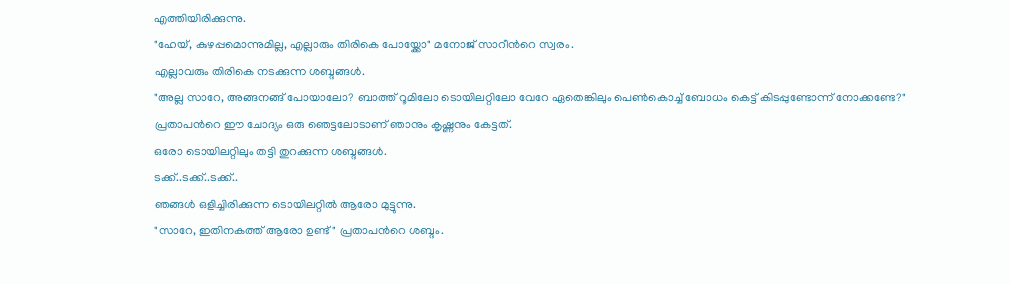എത്തിയിരിക്കുന്നു.
"ഹേയ്, കുഴപ്പമൊന്നുമില്ല, എല്ലാരും തിരികെ പോയ്ക്കോ" മനോജ് സാറീന്‍റെ സ്വരം.
എല്ലാവരും തിരികെ നടക്കുന്ന ശബ്ദങ്ങള്‍.
"അല്ല സാറേ, അങ്ങനങ്ങ് പോയാലോ? ബാത്ത് റൂമിലോ ടൊയിലറ്റിലോ വേറേ ഏതെങ്കിലും പെണ്‍കൊച്ച് ബോധം കെട്ട് കിടപ്പുണ്ടോന്ന് നോക്കണ്ടേ?"
പ്രതാപന്‍റെ ഈ ചോദ്യം ഒരു ഞെട്ടലോടാണ്‌ ഞാനും കൃഷ്ണനും കേട്ടത്.
ഒരോ ടൊയിലറ്റിലും തട്ടി തുറക്കുന്ന ശബ്ദങ്ങള്‍.
ടക്ക്..ടക്ക്..ടക്ക്..
ഞങ്ങള്‍ ഒളിച്ചിരിക്കുന്ന ടൊയിലറ്റില്‍ ആരോ മുട്ടുന്നു.
"സാറേ, ഇതിനകത്ത് ആരോ ഉണ്ട്" പ്രതാപന്‍റെ ശബ്ദം.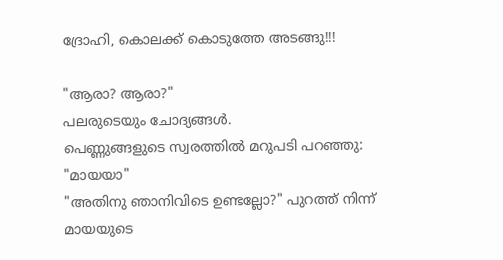ദ്രോഹി, കൊലക്ക് കൊടുത്തേ അടങ്ങു!!!

"ആരാ? ആരാ?"
പലരുടെയും ചോദ്യങ്ങള്‍.
പെണ്ണുങ്ങളുടെ സ്വരത്തില്‍ മറുപടി പറഞ്ഞു:
"മായയാ"
"അതിനു ഞാനിവിടെ ഉണ്ടല്ലോ?" പുറത്ത് നിന്ന് മായയുടെ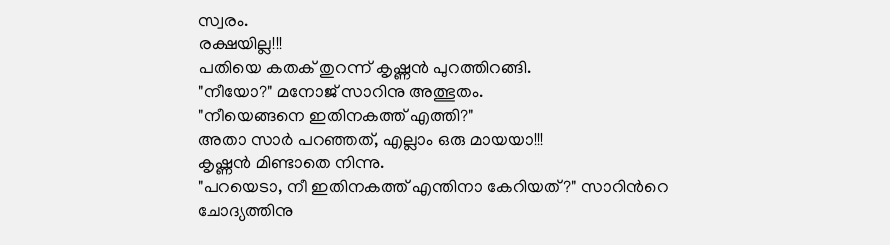സ്വരം.
രക്ഷയില്ല!!!
പതിയെ കതക് തുറന്ന് കൃഷ്ണന്‍ പുറത്തിറങ്ങി.
"നീയോ?" മനോജ് സാറിനു അത്ഭുതം.
"നീയെങ്ങനെ ഇതിനകത്ത് എത്തി?"
അതാ സാര്‍ പറഞ്ഞത്, എല്ലാം ഒരു മായയാ!!!
കൃഷ്ണന്‍ മിണ്ടാതെ നിന്നു.
"പറയെടാ, നീ ഇതിനകത്ത് എന്തിനാ കേറിയത്?" സാറിന്‍റെ ചോദ്യത്തിനു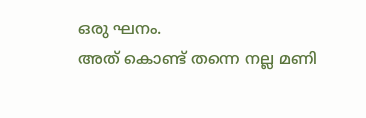ഒരു ഘനം.
അത് കൊണ്ട് തന്നെ നല്ല മണി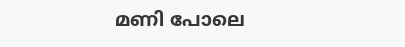മണി പോലെ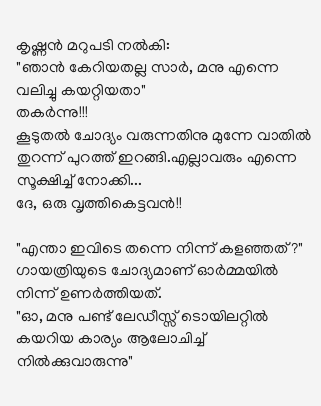കൃഷ്ണന്‍ മറുപടി നല്‍കി:
"ഞാന്‍ കേറിയതല്ല സാര്‍, മനു എന്നെ വലിച്ചു കയറ്റിയതാ"
തകര്‍ന്നു!!!
കൂടുതല്‍ ചോദ്യം വരുന്നതിനു മുന്നേ വാതില്‍ തുറന്ന് പുറത്ത് ഇറങ്ങി.എല്ലാവരും എന്നെ സൂക്ഷിച്ച് നോക്കി...
ദേ, ഒരു വൃത്തികെട്ടവന്‍!!

"എന്താ ഇവിടെ തന്നെ നിന്ന് കളഞ്ഞത്?"
ഗായത്രിയുടെ ചോദ്യമാണ്‌ ഓര്‍മ്മയില്‍ നിന്ന് ഉണര്‍ത്തിയത്.
"ഓ, മനു പണ്ട് ലേഡീസ്സ് ടൊയിലറ്റില്‍ കയറിയ കാര്യം ആലോചിച്ച് നില്‍ക്കുവാരുന്നു"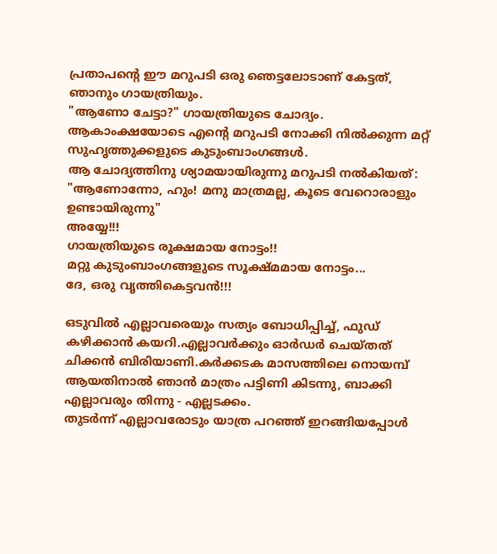പ്രതാപന്‍റെ ഈ മറുപടി ഒരു ഞെട്ടലോടാണ്‌ കേട്ടത്, ഞാനും ഗായത്രിയും.
"ആണോ ചേട്ടാ?" ഗായത്രിയുടെ ചോദ്യം.
ആകാംക്ഷയോടെ എന്‍റെ മറുപടി നോക്കി നില്‍ക്കുന്ന മറ്റ് സുഹൃത്തുക്കളുടെ കുടുംബാംഗങ്ങള്‍.
ആ ചോദ്യത്തിനു ശ്യാമയായിരുന്നു മറുപടി നല്‍കിയത്:
"ആണോന്നോ, ഹും! മനു മാത്രമല്ല, കൂടെ വേറൊരാളും ഉണ്ടായിരുന്നു"
അയ്യേ!!!
ഗായത്രിയുടെ രൂക്ഷമായ നോട്ടം!!
മറ്റു കുടുംബാംഗങ്ങളുടെ സൂക്ഷ്മമായ നോട്ടം...
ദേ, ഒരു വൃത്തികെട്ടവന്‍!!!

ഒടുവില്‍ എല്ലാവരെയും സത്യം ബോധിപ്പിച്ച്, ഫുഡ് കഴിക്കാന്‍ കയറി.എല്ലാവര്‍ക്കും ഓര്‍ഡര്‍ ചെയ്തത് ചിക്കന്‍ ബിരിയാണി.കര്‍ക്കടക മാസത്തിലെ നൊയമ്പ് ആയതിനാല്‍ ഞാന്‍ മാത്രം പട്ടിണി കിടന്നു, ബാക്കി എല്ലാവരും തിന്നു - എല്ലടക്കം.
തുടര്‍ന്ന് എല്ലാവരോടും യാത്ര പറഞ്ഞ് ഇറങ്ങിയപ്പോള്‍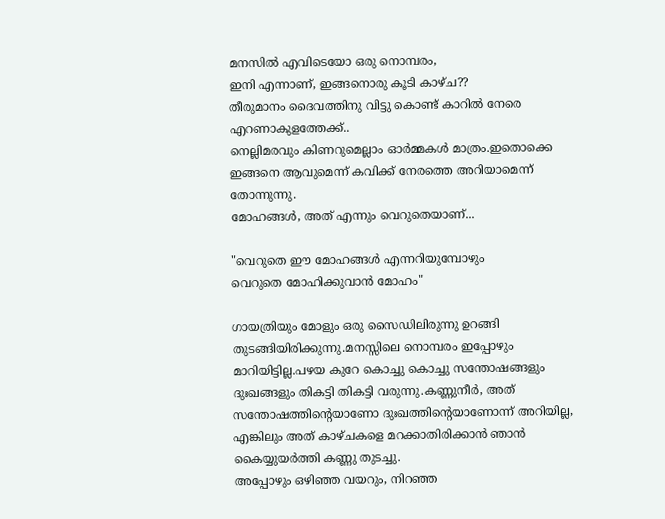മനസില്‍ എവിടെയോ ഒരു നൊമ്പരം,
ഇനി എന്നാണ്, ഇങ്ങനൊരു കൂടി കാഴ്ച??
തീരുമാനം ദൈവത്തിനു വിട്ടു കൊണ്ട് കാറില്‍ നേരെ എറണാകുളത്തേക്ക്..
നെല്ലിമരവും കിണറുമെല്ലാം ഓര്‍മ്മകള്‍ മാത്രം.ഇതൊക്കെ ഇങ്ങനെ ആവുമെന്ന് കവിക്ക് നേരത്തെ അറിയാമെന്ന് തോന്നുന്നു.
മോഹങ്ങള്‍, അത് എന്നും വെറുതെയാണ്...

"വെറുതെ ഈ മോഹങ്ങള്‍ എന്നറിയുമ്പോഴും
വെറുതെ മോഹിക്കുവാന്‍ മോഹം"

ഗായത്രിയും മോളും ഒരു സൈഡിലിരുന്നു ഉറങ്ങി തുടങ്ങിയിരിക്കുന്നു.മനസ്സിലെ നൊമ്പരം ഇപ്പോഴും മാറിയിട്ടില്ല.പഴയ കുറേ കൊച്ചു കൊച്ചു സന്തോഷങ്ങളും ദുഃഖങ്ങളും തികട്ടി തികട്ടി വരുന്നു.കണ്ണുനീര്‍, അത് സന്തോഷത്തിന്‍റെയാണോ ദുഃഖത്തിന്‍റെയാണോന്ന് അറിയില്ല, എങ്കിലും അത് കാഴ്ചകളെ മറക്കാതിരിക്കാന്‍ ഞാന്‍ കൈയ്യുയര്‍ത്തി കണ്ണു തുടച്ചു.
അപ്പോഴും ഒഴിഞ്ഞ വയറും, നിറഞ്ഞ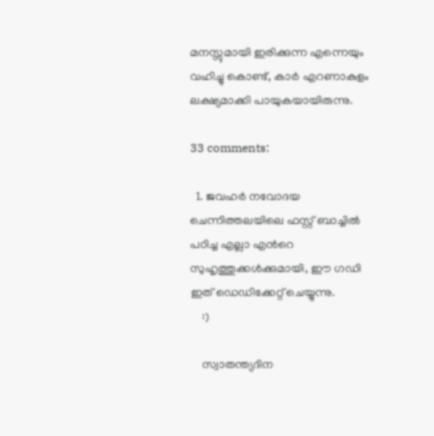മനസ്സുമായി ഇരിക്കുന്ന എന്നെയും വഹിച്ചു കൊണ്ട്, കാര്‍ എറണാകുളം ലക്ഷ്യമാക്കി പായുകയായിരുന്നു.

33 comments:

  1. ജവഹര്‍ നവോദയ ചെന്നിത്തലയിലെ ഫസ്റ്റ് ബാച്ചില്‍ പഠിച്ച എല്ലാ എന്‍റെ സുഹൃത്തുക്കള്‍ക്കുമായി, ഈ ഗഡി ഇത് ഡെഡിക്കേറ്റ് ചെയ്യുന്നു.
    :)

    സ്വാതന്ത്യദിന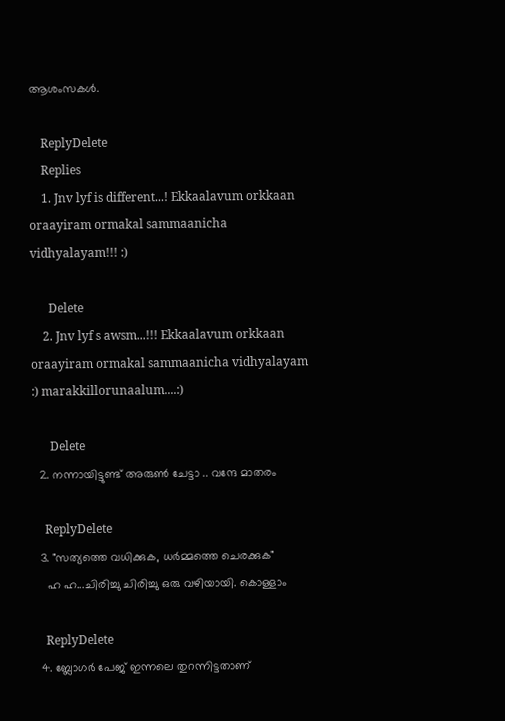ആശംസകള്‍.

    ReplyDelete
    Replies
    1. Jnv lyf is different...! Ekkaalavum orkkaan oraayiram ormakal sammaanicha vidhyalayam!!! :)

      Delete
    2. Jnv lyf s awsm...!!! Ekkaalavum orkkaan oraayiram ormakal sammaanicha vidhyalayam :) marakkillorunaalum....:)

      Delete
  2. നന്നായിട്ടുണ്ട് അരുണ്‍ ചേട്ടാ .. വന്ദേ മാതരം

    ReplyDelete
  3. "സത്യത്തെ വധിക്കുക, ധര്‍മ്മത്തെ ചെരക്കുക"
    ഹ ഹ...ചിരിച്ചു ചിരിച്ചു ഒരു വഴിയായി. കൊള്ളാം

    ReplyDelete
  4. ബ്ലോഗർ പേജ് ഇന്നലെ തുറന്നിട്ടതാണ്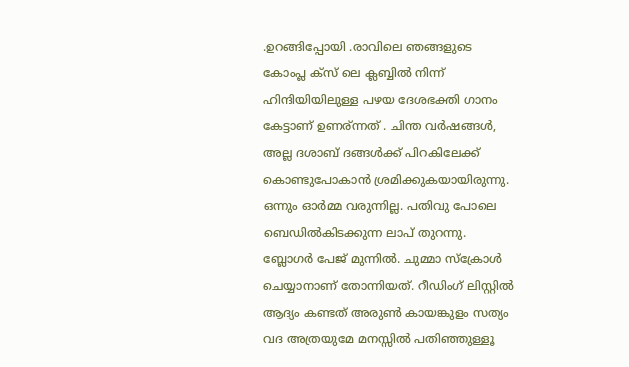.ഉറങ്ങിപ്പോയി .രാവിലെ ഞങ്ങളുടെ കോംപ്ല ക്സ് ലെ ക്ലബ്ബിൽ നിന്ന് ഹിന്ദിയിയിലുള്ള പഴയ ദേശഭക്തി ഗാനം കേട്ടാണ് ഉണര്ന്നത് . ചിന്ത വർഷങ്ങൾ, അല്ല ദശാബ് ദങ്ങൾക്ക് പിറകിലേക്ക് കൊണ്ടുപോകാൻ ശ്രമിക്കുകയായിരുന്നു. ഒന്നും ഓർമ്മ വരുന്നില്ല. പതിവു പോലെ ബെഡിൽകിടക്കുന്ന ലാപ്‌ തുറന്നു. ബ്ലോഗർ പേജ് മുന്നിൽ. ചുമ്മാ സ്ക്രോൾ ചെയ്യാനാണ് തോന്നിയത്. റീഡിംഗ് ലിസ്റ്റിൽ ആദ്യം കണ്ടത് അരുണ്‍ കായങ്കുളം സത്യം വദ അത്രയുമേ മനസ്സിൽ പതിഞ്ഞുള്ളൂ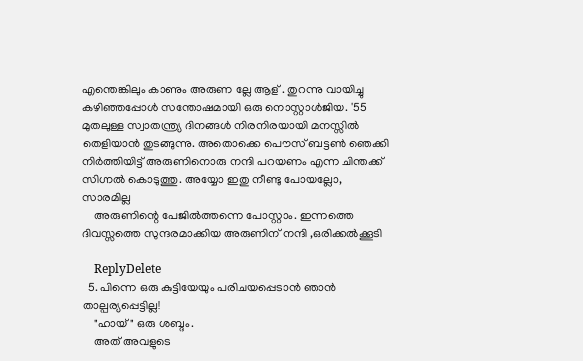എന്തെങ്കിലും കാണും അരുണ ല്ലേ ആള് . തുറന്നു വായിച്ചു കഴിഞ്ഞപ്പോൾ സന്തോഷമായി ഒരു നൊസ്റ്റാൾജിയ. '55 മുതലുള്ള സ്വാതന്ത്ര്യ ദിനങ്ങൾ നിരനിരയായി മനസ്സിൽ തെളിയാൻ തുടങ്ങുന്നു. അതൊക്കെ പൌസ് ബട്ടണ്‍ ഞെക്കി നിർത്തിയിട്ട് അരുണിനൊരു നന്ദി പറയണം എന്ന ചിന്തക്ക് സിഗ്നൽ കൊടുത്തു. അയ്യോ ഇതു നീണ്ടു പോയല്ലോ, സാരമില്ല
    അരുണിന്റെ പേജിൽത്തന്നെ പോസ്റ്റാം. ഇന്നത്തെ ദിവസ്സത്തെ സുന്ദരമാക്കിയ അരുണിന് നന്ദി ,ഒരിക്കൽക്കൂടി

    ReplyDelete
  5. പിന്നെ ഒരു കുട്ടിയേയും പരിചയപ്പെടാന്‍ ഞാന്‍ താല്പര്യപ്പെട്ടില്ല!
    "ഹായ്" ഒരു ശബ്ദം.
    അത് അവളുടെ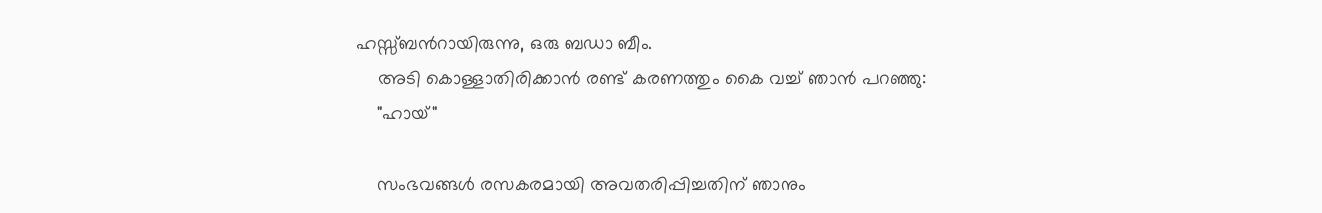ഹസ്സ്ബന്‍റായിരുന്നു, ഒരു ബഡാ ബീം.
    അടി കൊള്ളാതിരിക്കാന്‍ രണ്ട് കരണത്തും കൈ വച്ച് ഞാന്‍ പറഞ്ഞു:
    "ഹായ്"

    സംഭവങ്ങള്‍ രസകരമായി അവതരിപ്പിച്ചതിന് ഞാനും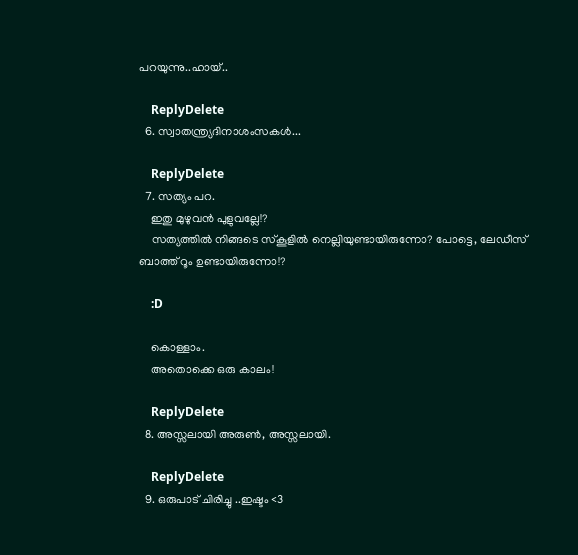പറയുന്നു..ഹായ്‌..

    ReplyDelete
  6. സ്വാതന്ത്ര്യദിനാശംസകൾ...

    ReplyDelete
  7. സത്യം പറ.
    ഇതു മുഴുവൻ പുളുവല്ലേ!?
    സത്യത്തിൽ നിങ്ങടെ സ്കൂളിൽ നെല്ലിയുണ്ടായിരുന്നോ? പോട്ടെ, ലേഡീ‍സ് ബാത്ത് റൂം ഉണ്ടായിരുന്നോ!?

    :D

    കൊള്ളാം.
    അതൊക്കെ ഒരു കാലം!

    ReplyDelete
  8. അസ്സലായി അരുൺ, അസ്സലായി.

    ReplyDelete
  9. ഒരുപാട് ചിരിച്ചു ..ഇഷ്ടം <3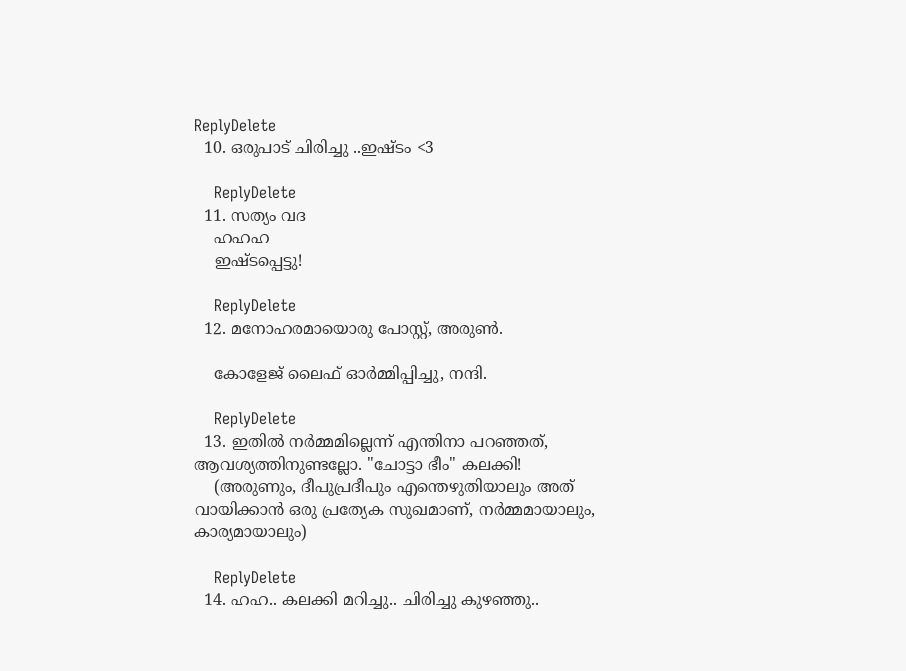ReplyDelete
  10. ഒരുപാട് ചിരിച്ചു ..ഇഷ്ടം <3

    ReplyDelete
  11. സത്യം വദ
    ഹഹഹ
    ഇഷ്ടപ്പെട്ടു!

    ReplyDelete
  12. മനോഹരമായൊരു പോസ്റ്റ്, അരുണ്‍.

    കോളേജ് ലൈഫ് ഓര്‍മ്മിപ്പിച്ചു, നന്ദി.

    ReplyDelete
  13. ഇതില്‍ നര്‍മ്മമില്ലെന്ന് എന്തിനാ പറഞ്ഞത്, ആവശ്യത്തിനുണ്ടല്ലോ. "ചോട്ടാ ഭീം" കലക്കി!
    (അരുണും, ദീപുപ്രദീപും എന്തെഴുതിയാലും അത് വായിക്കാന്‍ ഒരു പ്രത്യേക സുഖമാണ്, നര്‍മ്മമായാലും, കാര്യമായാലും)

    ReplyDelete
  14. ഹഹ.. കലക്കി മറിച്ചു.. ചിരിച്ചു കുഴഞ്ഞു..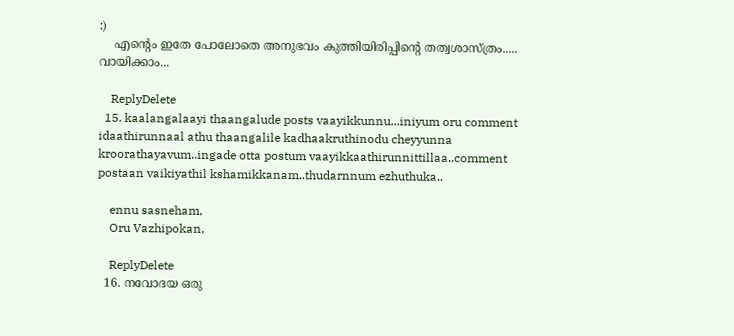:)
    എന്റെം ഇതേ പോലോതെ അനുഭവം കുത്തിയിരിപ്പിന്റെ തത്വശാസ്ത്രം..... വായിക്കാം...

    ReplyDelete
  15. kaalangalaayi thaangalude posts vaayikkunnu...iniyum oru comment idaathirunnaal athu thaangalile kadhaakruthinodu cheyyunna kroorathayavum..ingade otta postum vaayikkaathirunnittillaa..comment postaan vaikiyathil kshamikkanam..thudarnnum ezhuthuka..

    ennu sasneham,
    Oru Vazhipokan,

    ReplyDelete
  16. നവോദയ ഒരു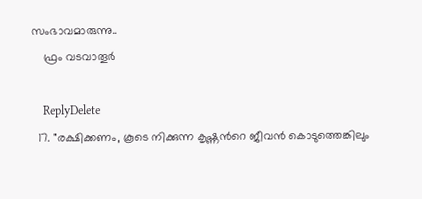സംഭാവമാരുന്നു..
    ഫ്രം വടവാതൂര്‍

    ReplyDelete
  17. "രക്ഷിക്കണം, കൂടെ നിക്കുന്ന കൃഷ്ണന്‍റെ ജീവന്‍ കൊടുത്തെങ്കിലും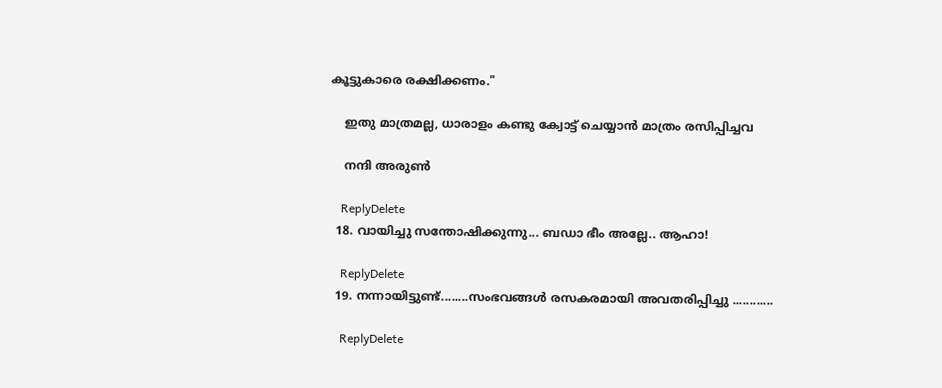കൂട്ടുകാരെ രക്ഷിക്കണം."

    ഇതു മാത്രമല്ല, ധാരാളം കണ്ടു ക്വോട്ട് ചെയ്യാൻ മാത്രം രസിപ്പിച്ചവ

    നന്ദി അരുൺ

    ReplyDelete
  18. വായിച്ചു സന്തോഷിക്കുന്നു... ബഡാ ഭീം അല്ലേ.. ആഹാ!

    ReplyDelete
  19. നന്നായിട്ടുണ്ട്........സംഭവങ്ങള്‍ രസകരമായി അവതരിപ്പിച്ചു ............

    ReplyDelete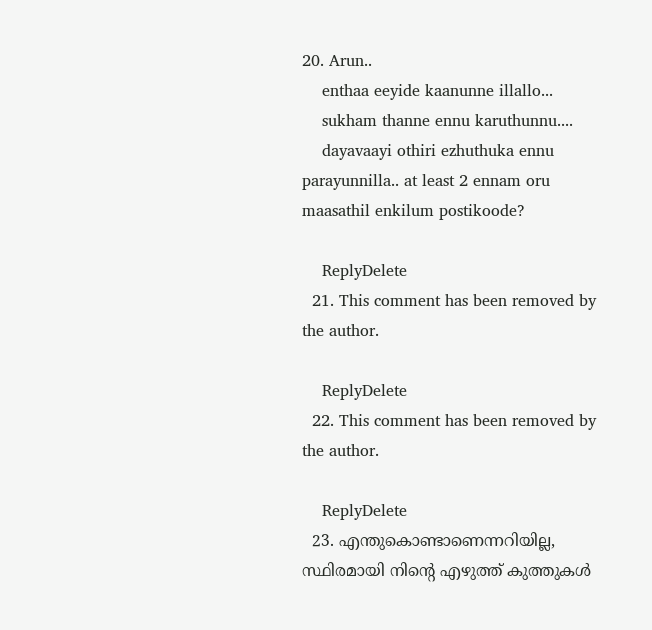20. Arun..
    enthaa eeyide kaanunne illallo...
    sukham thanne ennu karuthunnu....
    dayavaayi othiri ezhuthuka ennu parayunnilla.. at least 2 ennam oru maasathil enkilum postikoode?

    ReplyDelete
  21. This comment has been removed by the author.

    ReplyDelete
  22. This comment has been removed by the author.

    ReplyDelete
  23. എന്തുകൊണ്ടാണെന്നറിയില്ല, സ്ഥിരമായി നിന്റെ എഴുത്ത് കുത്തുകൾ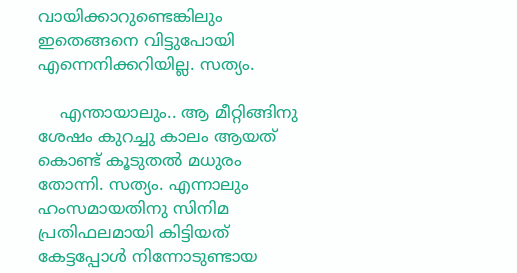വായിക്കാറുണ്ടെങ്കിലും ഇതെങ്ങനെ വിട്ടുപോയി എന്നെനിക്കറിയില്ല. സത്യം.

    എന്തായാലും.. ആ മീറ്റിങ്ങിനു ശേഷം കുറച്ചു കാലം ആയത് കൊണ്ട് കൂടുതൽ മധുരം തോന്നി. സത്യം. എന്നാലും ഹംസമായതിനു സിനിമ പ്രതിഫലമായി കിട്ടിയത് കേട്ടപ്പോൾ നിന്നോടുണ്ടായ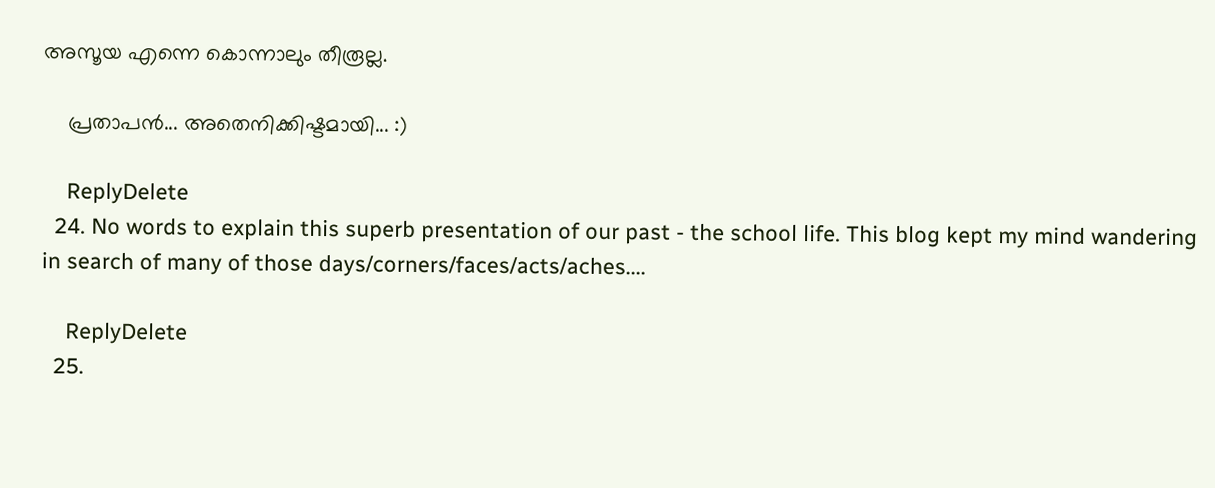അസൂയ എന്നെ കൊന്നാലും തീരൂല്ല.

    പ്രതാപൻ... അതെനിക്കിഷ്ടമായി... :)

    ReplyDelete
  24. No words to explain this superb presentation of our past - the school life. This blog kept my mind wandering in search of many of those days/corners/faces/acts/aches....

    ReplyDelete
  25.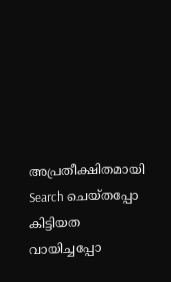അപ്രതീക്ഷിതമായി Search ചെയ്തപ്പോ കിട്ടിയത വായിച്ചപ്പോ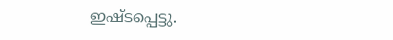ഇഷ്ടപ്പെട്ടു.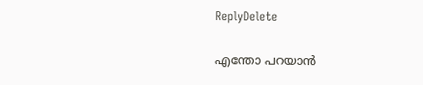ReplyDelete

എന്തോ പറയാന്‍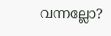വന്നല്ലോ?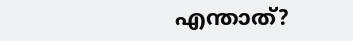എന്താത്?